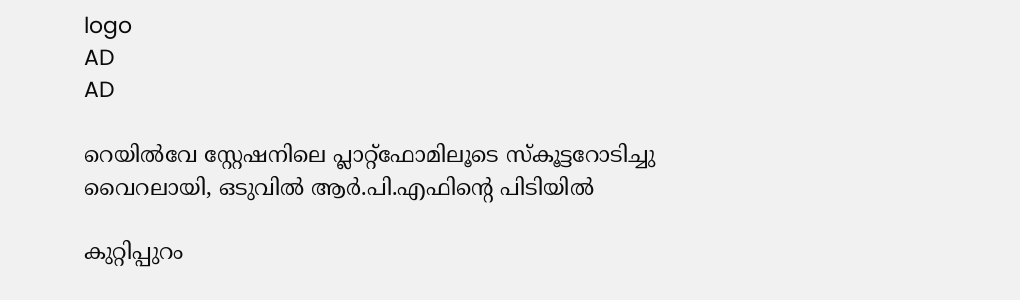logo
AD
AD

റെയിൽവേ സ്റ്റേഷനിലെ പ്ലാറ്റ്‌ഫോമിലൂടെ സ്‌കൂട്ടറോടിച്ചു വൈറലായി, ഒടുവിൽ ആർ.പി.എഫിന്റെ പിടിയിൽ

കുറ്റിപ്പുറം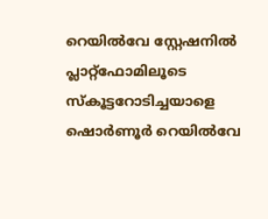റെയിൽവേ സ്റ്റേഷനിൽ പ്ലാറ്റ്‌ഫോമിലൂടെ സ്‌കൂട്ടറോടിച്ചയാളെ ഷൊർണൂർ റെയിൽവേ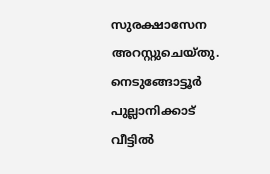സുരക്ഷാസേന അറസ്റ്റുചെയ്തു. നെടുങ്ങോട്ടൂർ പുല്ലാനിക്കാട് വീട്ടിൽ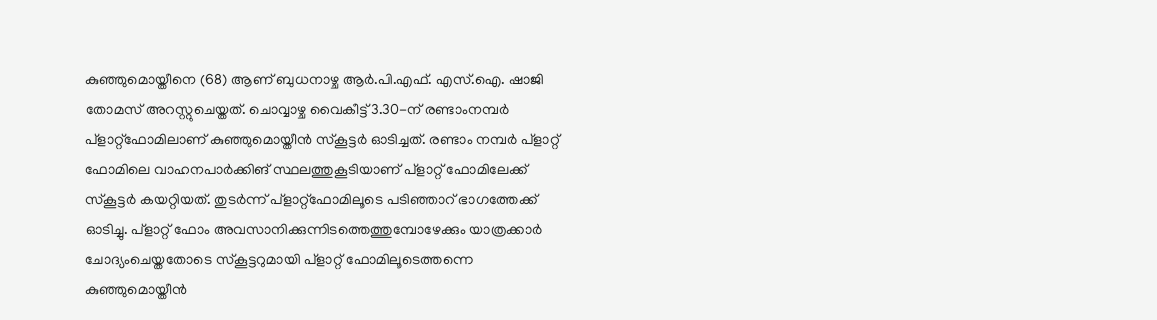കുഞ്ഞുമൊയ്തീനെ (68) ആണ് ബുധനാഴ്ച ആർ.പി.എഫ്. എസ്.ഐ. ഷാജി തോമസ് അറസ്റ്റുചെയ്തത്. ചൊവ്വാഴ്ച വൈകീട്ട് 3.30-ന് രണ്ടാംനമ്പർ പ്‌ളാറ്റ്‌ഫോമിലാണ് കുഞ്ഞുമൊയ്തീൻ സ്‌കൂട്ടർ ഓടിച്ചത്. രണ്ടാം നമ്പർ പ്‌ളാറ്റ് ഫോമിലെ വാഹനപാർക്കിങ് സ്ഥലത്തുകൂടിയാണ് പ്‌ളാറ്റ് ഫോമിലേക്ക് സ്‌കൂട്ടർ കയറ്റിയത്. തുടർന്ന് പ്‌ളാറ്റ്‌ഫോമിലൂടെ പടിഞ്ഞാറ് ഭാഗത്തേക്ക് ഓടിച്ചു. പ്‌ളാറ്റ് ഫോം അവസാനിക്കുന്നിടത്തെത്തുമ്പോഴേക്കും യാത്രക്കാർ ചോദ്യംചെയ്തതോടെ സ്‌കൂട്ടറുമായി പ്‌ളാറ്റ് ഫോമിലൂടെത്തന്നെ കുഞ്ഞുമൊയ്തീൻ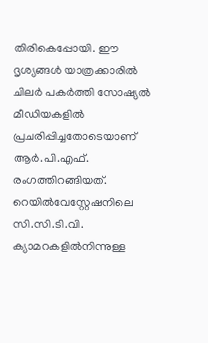തിരികെപ്പോയി. ഈ ദൃശ്യങ്ങൾ യാത്രക്കാരിൽ ചിലർ പകർത്തി സോഷ്യൽ മീഡിയകളിൽ പ്രചരിപ്പിച്ചതോടെയാണ് ആർ.പി.എഫ്. രംഗത്തിറങ്ങിയത്. റെയിൽവേസ്റ്റേഷനിലെ സി.സി.ടി.വി. ക്യാമറകളിൽനിന്നുള്ള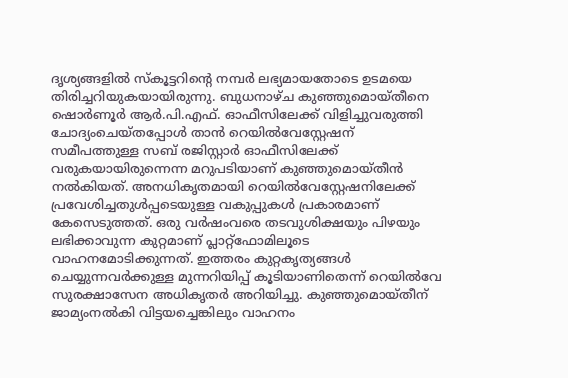ദൃശ്യങ്ങളിൽ സ്‌കൂട്ടറിന്റെ നമ്പർ ലഭ്യമായതോടെ ഉടമയെ തിരിച്ചറിയുകയായിരുന്നു. ബുധനാഴ്ച കുഞ്ഞുമൊയ്തീനെ ഷൊർണൂർ ആർ.പി.എഫ്. ഓഫീസിലേക്ക് വിളിച്ചുവരുത്തി ചോദ്യംചെയ്തപ്പോൾ താൻ റെയിൽവേസ്റ്റേഷന് സമീപത്തുള്ള സബ് രജിസ്റ്റാർ ഓഫീസിലേക്ക് വരുകയായിരുന്നെന്ന മറുപടിയാണ് കുഞ്ഞുമൊയ്തീൻ നൽകിയത്. അനധികൃതമായി റെയിൽവേസ്റ്റേഷനിലേക്ക് പ്രവേശിച്ചതുൾപ്പടെയുള്ള വകുപ്പുകൾ പ്രകാരമാണ് കേസെടുത്തത്. ഒരു വർഷംവരെ തടവുശിക്ഷയും പിഴയും ലഭിക്കാവുന്ന കുറ്റമാണ് പ്ലാറ്റ്‌ഫോമിലൂടെ വാഹനമോടിക്കുന്നത്. ഇത്തരം കുറ്റകൃത്യങ്ങൾ ചെയ്യുന്നവർക്കുള്ള മുന്നറിയിപ്പ് കൂടിയാണിതെന്ന് റെയിൽവേ സുരക്ഷാസേന അധികൃതർ അറിയിച്ചു. കുഞ്ഞുമൊയ്തീന് ജാമ്യംനൽകി വിട്ടയച്ചെങ്കിലും വാഹനം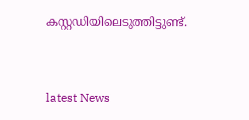കസ്റ്റഡിയിലെടുത്തിട്ടുണ്ട്.


latest News